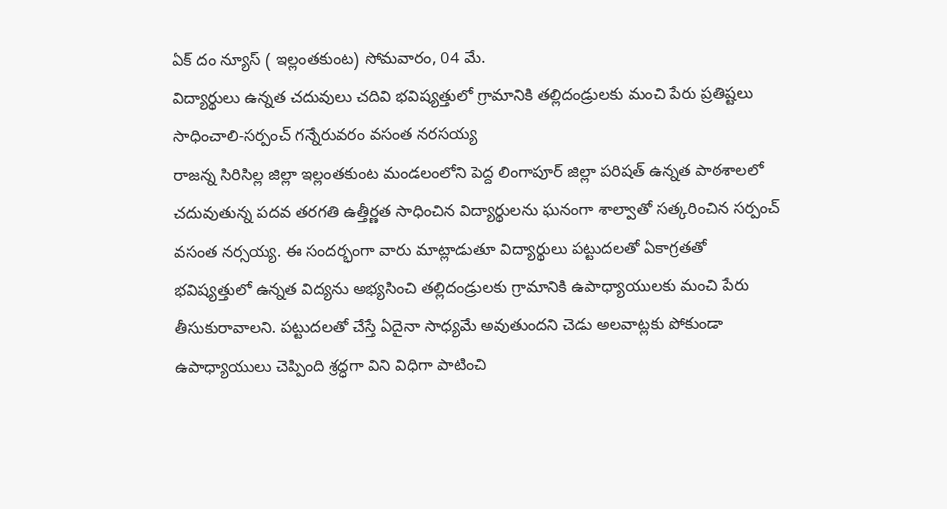ఏక్ దం న్యూస్ ( ఇల్లంతకుంట) సోమవారం, 04 మే.
విద్యార్థులు ఉన్నత చదువులు చదివి భవిష్యత్తులో గ్రామానికి తల్లిదండ్రులకు మంచి పేరు ప్రతిష్టలు సాధించాలి-సర్పంచ్ గన్నేరువరం వసంత నరసయ్య
రాజన్న సిరిసిల్ల జిల్లా ఇల్లంతకుంట మండలంలోని పెద్ద లింగాపూర్ జిల్లా పరిషత్ ఉన్నత పాఠశాలలో చదువుతున్న పదవ తరగతి ఉత్తీర్ణత సాధించిన విద్యార్థులను ఘనంగా శాల్వాతో సత్కరించిన సర్పంచ్ వసంత నర్సయ్య. ఈ సందర్భంగా వారు మాట్లాడుతూ విద్యార్థులు పట్టుదలతో ఏకాగ్రతతో భవిష్యత్తులో ఉన్నత విద్యను అభ్యసించి తల్లిదండ్రులకు గ్రామానికి ఉపాధ్యాయులకు మంచి పేరు తీసుకురావాలని. పట్టుదలతో చేస్తే ఏదైనా సాధ్యమే అవుతుందని చెడు అలవాట్లకు పోకుండా ఉపాధ్యాయులు చెప్పింది శ్రద్ధగా విని విధిగా పాటించి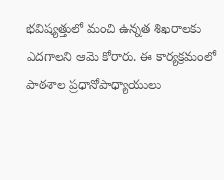భవిష్యత్తులో మంచి ఉన్నత శిఖరాలకు ఎదగాలని ఆమె కోరారు. ఈ కార్యక్రమంలో పాఠశాల ప్రధానోపాధ్యాయులు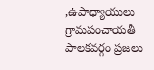,ఉపాధ్యాయులు గ్రామపంచాయతీ పాలకవర్గం ప్రజలు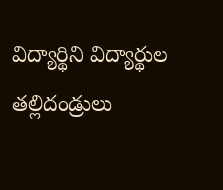విద్యార్థిని విద్యార్థుల తల్లిదండ్రులు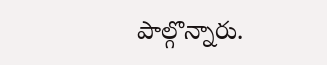పాల్గొన్నారు.